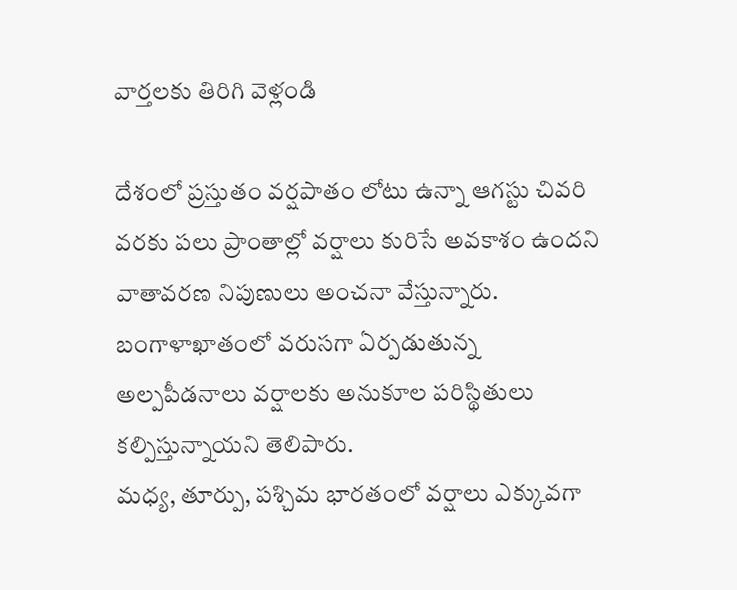వార్తలకు తిరిగి వెళ్లండి

దేశంలో ప్రస్తుతం వర్షపాతం లోటు ఉన్నా ఆగస్టు చివరి వరకు పలు ప్రాంతాల్లో వర్షాలు కురిసే అవకాశం ఉందని వాతావరణ నిపుణులు అంచనా వేస్తున్నారు. బంగాళాఖాతంలో వరుసగా ఏర్పడుతున్న అల్పపీడనాలు వర్షాలకు అనుకూల పరిస్థితులు కల్పిస్తున్నాయని తెలిపారు.
మధ్య, తూర్పు, పశ్చిమ భారతంలో వర్షాలు ఎక్కువగా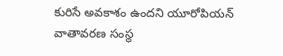కురిసే అవకాశం ఉందని యూరోపియన్ వాతావరణ సంస్థ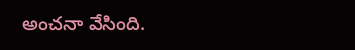అంచనా వేసింది.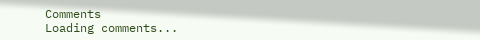Comments
Loading comments...